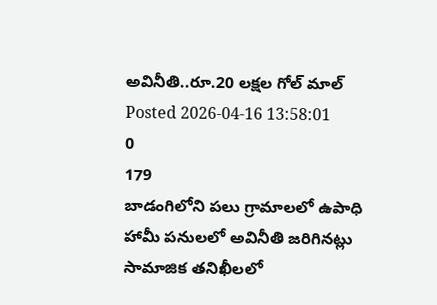అవినీతి..రూ.20 లక్షల గోల్ మాల్
Posted 2026-04-16 13:58:01
0
179
బాడంగిలోని పలు గ్రామాలలో ఉపాధి హామీ పనులలో అవినీతి జరిగినట్లు సామాజిక తనిఖీలలో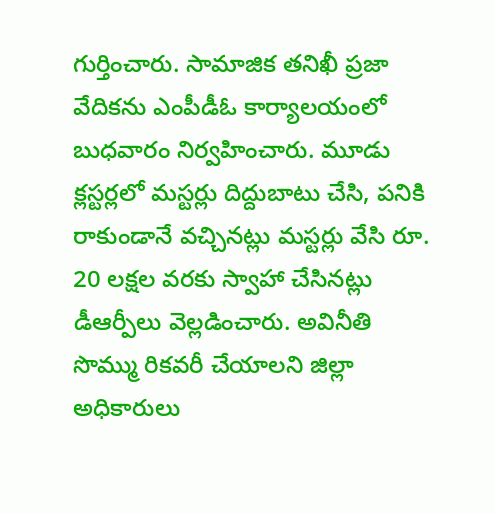గుర్తించారు. సామాజిక తనిఖీ ప్రజా వేదికను ఎంపీడీఓ కార్యాలయంలో బుధవారం నిర్వహించారు. మూడు క్లస్టర్లలో మస్టర్లు దిద్దుబాటు చేసి, పనికి రాకుండానే వచ్చినట్లు మస్టర్లు వేసి రూ. 20 లక్షల వరకు స్వాహా చేసినట్లు డీఆర్పీలు వెల్లడించారు. అవినీతి సొమ్ము రికవరీ చేయాలని జిల్లా అధికారులు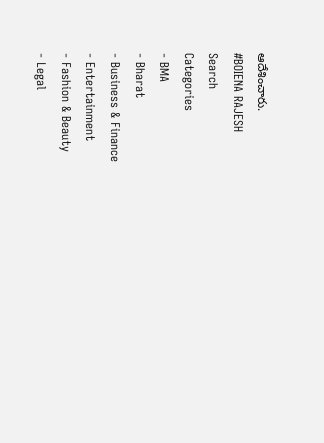ఆదేశించారు.
#BOIENA RAJESH
Search
Categories
- BMA
- Bharat
- Business & Finance
- Entertainment
- Fashion & Beauty
- Legal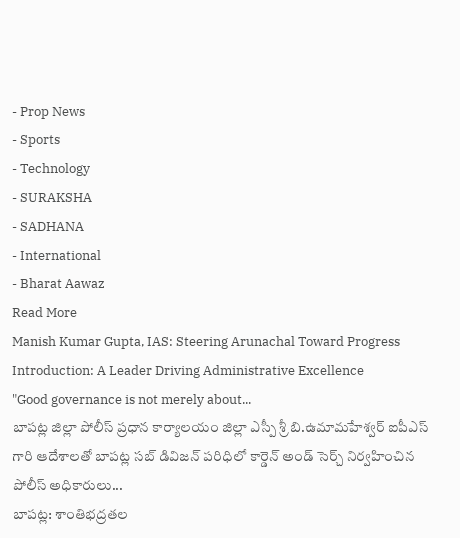- Prop News
- Sports
- Technology
- SURAKSHA
- SADHANA
- International
- Bharat Aawaz
Read More
Manish Kumar Gupta, IAS: Steering Arunachal Toward Progress
Introduction: A Leader Driving Administrative Excellence
"Good governance is not merely about...
బాపట్ల జిల్లా పోలీస్ ప్రధాన కార్యాలయం జిల్లా ఎస్పీ శ్రీ బి.ఉమామహేశ్వర్ ఐపీఎస్ గారి ఆదేశాలతో బాపట్ల సబ్ డివిజన్ పరిధిలో కార్డెన్ అండ్ సెర్చ్ నిర్వహించిన పోలీస్ అధికారులు...
బాపట్ల: శాంతిభద్రతల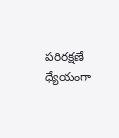పరిరక్షణే ధ్యేయంగా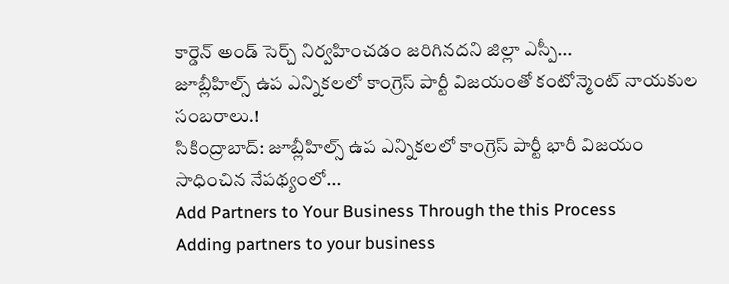కార్డెన్ అండ్ సెర్చ్ నిర్వహించడం జరిగినదని జిల్లా ఎస్పీ...
జూబ్లీహిల్స్ ఉప ఎన్నికలలో కాంగ్రెస్ పార్టీ విజయంతో కంటోన్మెంట్ నాయకుల సంబరాలు.!
సికింద్రాబాద్: జూబ్లీహిల్స్ ఉప ఎన్నికలలో కాంగ్రెస్ పార్టీ భారీ విజయం సాధించిన నేపథ్యంలో...
Add Partners to Your Business Through the this Process
Adding partners to your business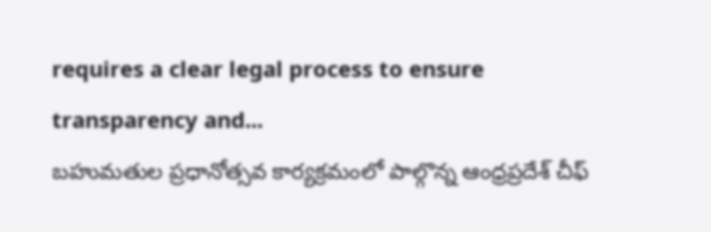requires a clear legal process to ensure transparency and...
బహుమతుల ప్రధానోత్సవ కార్యక్రమంలో పాల్గొన్న ఆంధ్రప్రదేశ్ చీఫ్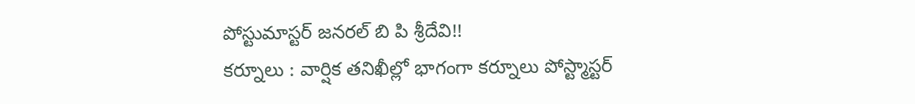పోస్టుమాస్టర్ జనరల్ బి పి శ్రీదేవి!!
కర్నూలు : వార్షిక తనిఖీల్లో భాగంగా కర్నూలు పోస్ట్మాస్టర్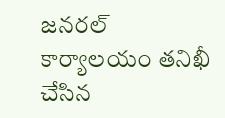జనరల్ కార్యాలయం తనిఖీ చేసిన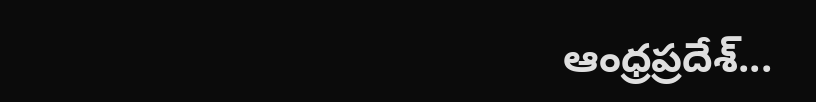ఆంధ్రప్రదేశ్...